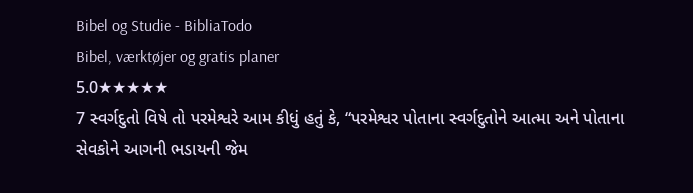Bibel og Studie - BibliaTodo
Bibel, værktøjer og gratis planer
5.0★★★★★
7 સ્વર્ગદુતો વિષે તો પરમેશ્વરે આમ કીધું હતું કે, “પરમેશ્વર પોતાના સ્વર્ગદુતોને આત્મા અને પોતાના સેવકોને આગની ભડાયની જેમ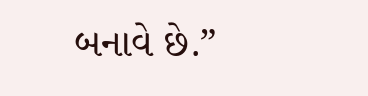બનાવે છે.”